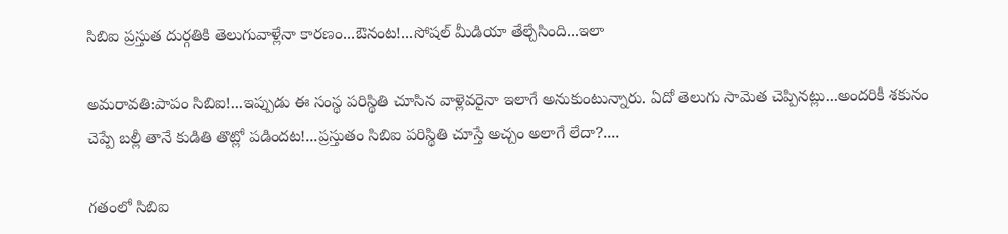సిబిఐ ప్రస్తుత దుర్గతికి తెలుగువాళ్లేనా కారణం...ఔనంట!...సోషల్ మీడియా తేల్చేసింది...ఇలా

అమరావతి:పాపం సిబిఐ!...ఇప్పుడు ఈ సంస్థ పరిస్థితి చూసిన వాళ్లెవరైనా ఇలాగే అనుకుంటున్నారు. ఏదో తెలుగు సామెత చెప్పినట్లు...అందరికీ శకునం చెప్పే బల్లీ తానే కుడితి తొట్లో పడిందట!...ప్రస్తుతం సిబిఐ పరిస్థితి చూస్తే అచ్చం అలాగే లేదా?....

గతంలో సిబిఐ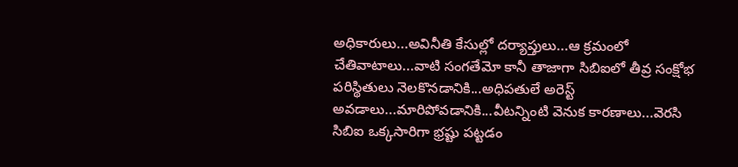అధికారులు...అవినీతి కేసుల్లో దర్యాప్తులు...ఆ క్రమంలో చేతివాటాలు...వాటి సంగతేమో కానీ తాజాగా సిబిఐలో తీవ్ర సంక్షోభ పరిస్థితులు నెలకొనడానికి...అధిపతులే అరెస్ట్ అవడాలు...మారిపోవడానికి...వీటన్నింటి వెనుక కారణాలు...వెరసి సిబిఐ ఒక్కసారిగా భ్రష్టు పట్టడం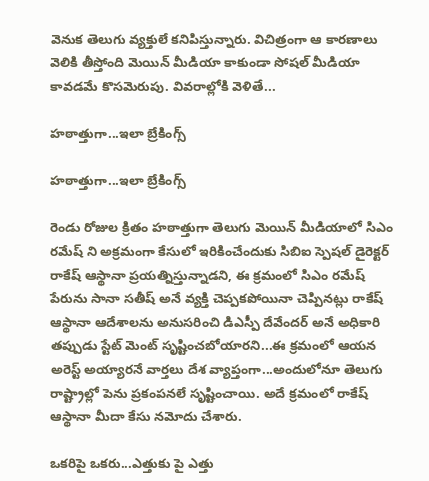వెనుక తెలుగు వ్యక్తులే కనిపిస్తున్నారు. విచిత్రంగా ఆ కారణాలు వెలికి తీస్తోంది మెయిన్ మీడియా కాకుండా సోషల్ మీడియా కావడమే కొసమెరుపు. వివరాల్లోకి వెళితే...

హఠాత్తుగా...ఇలా బ్రేకింగ్స్

హఠాత్తుగా...ఇలా బ్రేకింగ్స్

రెండు రోజుల క్రితం హఠాత్తుగా తెలుగు మెయిన్ మీడియాలో సిఎం రమేష్ ని అక్రమంగా కేసులో ఇరికించేందుకు సిబిఐ స్పెషల్ డైరెక్టర్ రాకేష్ ఆస్థానా ప్రయత్నిస్తున్నాడని, ఈ క్రమంలో సిఎం రమేష్ పేరును సానా సతీష్ అనే వ్యక్తి చెప్పకపోయినా చెప్పినట్లు రాకేష్ ఆస్థానా ఆదేశాలను అనుసరించి డిఎస్పీ దేవేందర్ అనే అధికారి తప్పుడు స్టేట్ మెంట్ సృష్టించబోయారని...ఈ క్రమంలో ఆయన అరెస్ట్ అయ్యారనే వార్తలు దేశ వ్యాప్తంగా...అందులోనూ తెలుగు రాష్ట్రాల్లో పెను ప్రకంపనలే సృష్టించాయి. అదే క్రమంలో రాకేష్ ఆస్థానా మీదా కేసు నమోదు చేశారు.

ఒకరిపై ఒకరు...ఎత్తుకు పై ఎత్తు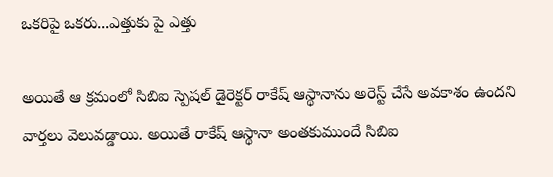ఒకరిపై ఒకరు...ఎత్తుకు పై ఎత్తు

అయితే ఆ క్రమంలో సిబిఐ స్పెషల్ డైరెక్టర్ రాకేష్ ఆస్థానాను అరెస్ట్ చేసే అవకాశం ఉందని వార్తలు వెలువడ్డాయి. అయితే రాకేష్ ఆస్థానా అంతకుముందే సిబిఐ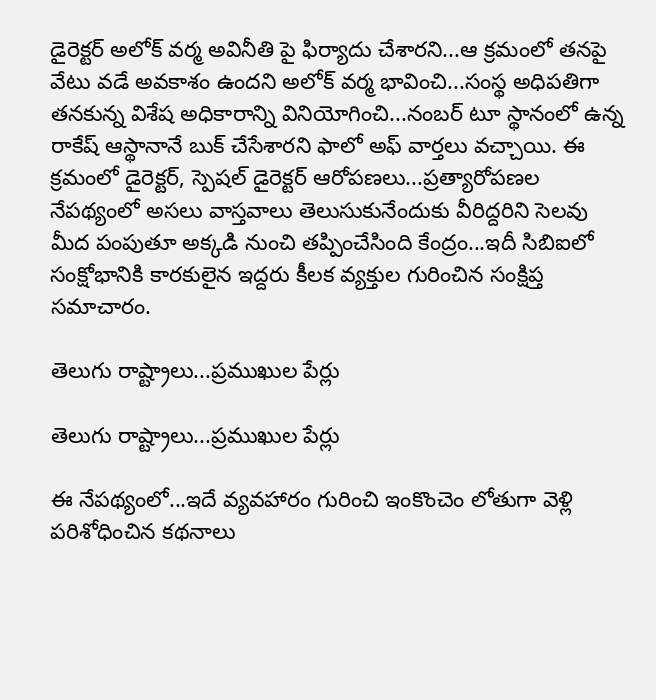డైరెక్టర్ అలోక్ వర్మ అవినీతి పై ఫిర్యాదు చేశారని...ఆ క్రమంలో తనపై వేటు వడే అవకాశం ఉందని అలోక్ వర్మ భావించి...సంస్థ అధిపతిగా తనకున్న విశేష అధికారాన్ని వినియోగించి...నంబర్ టూ స్థానంలో ఉన్న రాకేష్ ఆస్థానానే బుక్ చేసేశారని ఫాలో అఫ్ వార్తలు వచ్చాయి. ఈ క్రమంలో డైరెక్టర్, స్పెషల్ డైరెక్టర్ ఆరోపణలు...ప్రత్యారోపణల నేపథ్యంలో అసలు వాస్తవాలు తెలుసుకునేందుకు వీరిద్దరిని సెలవు మీద పంపుతూ అక్కడి నుంచి తప్పించేసింది కేంద్రం...ఇదీ సిబిఐలో సంక్షోభానికి కారకులైన ఇద్దరు కీలక వ్యక్తుల గురించిన సంక్షిప్త సమాచారం.

తెలుగు రాష్ట్రాలు...ప్రముఖుల పేర్లు

తెలుగు రాష్ట్రాలు...ప్రముఖుల పేర్లు

ఈ నేపథ్యంలో...ఇదే వ్యవహారం గురించి ఇంకొంచెం లోతుగా వెళ్లి పరిశోధించిన కథనాలు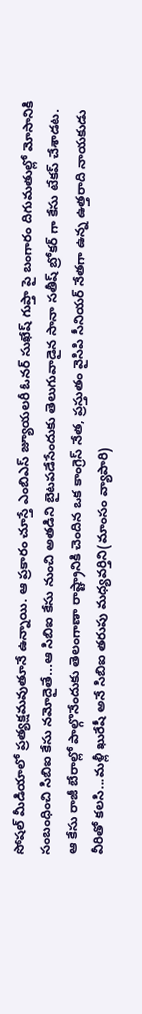సోషల్ మీడియాలో ప్రత్యక్షమవుతూనే ఉన్నాయి. ఆ ప్రకారం చూస్తే ఎంబిఎస్ జ్యూయలరీ ఓనర్ సుఖేష్ గుప్తా పై బంగారం దిగుమతుల్లో మోసానికి సంబంధించి సిబిఐ కేసు నమోదైతే...ఆ సిబిఐ కేసు నుంచి అతడిని బైటపడేసేందుకు తెలుగువాడైన సానా సతీష్ బ్రోకర్ గా కేసు టేకప్ చేశాడట. ఆ కేసు రాజీ బేరాల్లో పాల్గొనేందుకు తెలంగాణా రాష్ట్రానికి చెందిన ఒక కాంగ్రెస్ నేత, ప్రస్తుతం వైసిపి సీనియర్ నేతగా ఉన్న ఉత్తరాది నాయకుడు వీరితో కలసి...మళ్లీ ఖురేషీ అనే సిబిఐ తరుపు మధ్యవర్తిని(మాంసం వ్యాపారి)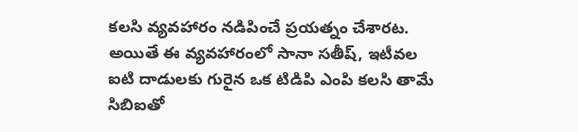కలసి వ్యవహారం నడిపించే ప్రయత్నం చేశారట. అయితే ఈ వ్యవహారంలో సానా సతీష్, ఇటీవల ఐటి దాడులకు గురైన ఒక టిడిపి ఎంపి కలసి తామే సిబిఐతో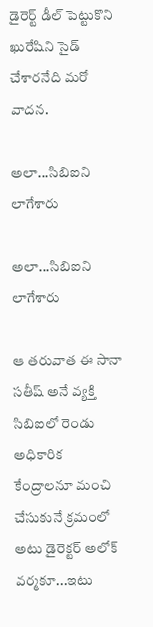డైరెర్ట్ డీల్ పెట్టుకొని ఖురేషిని సైడ్ చేశారనేది మరో వాదన.

అలా...సిబిఐని లాగేశారు

అలా...సిబిఐని లాగేశారు

ఆ తరువాత ఈ సానా సతీష్ అనే వ్యక్తి సిబిఐలో రెండు అధికారిక కేంద్రాలనూ మంచి చేసుకునే క్రమంలో అటు డైరెక్టర్ అలోక్ వర్మకూ...ఇటు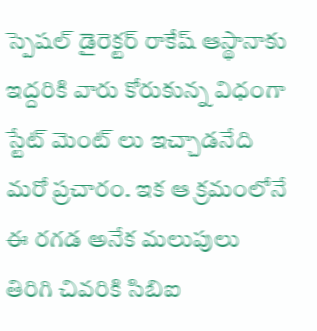స్పెషల్ డైరెక్టర్ రాకేష్ ఆస్థానాకు ఇద్దరికి వారు కోరుకున్న విధంగా స్టేట్ మెంట్ లు ఇచ్చాడనేది మరో ప్రచారం. ఇక ఆ క్రమంలోనే ఈ రగడ అనేక మలుపులు తిరిగి చివరికి సిబిఐ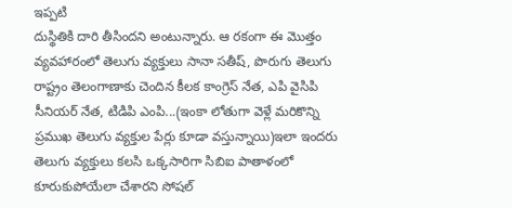ఇప్పటి
దుస్థితికి దారి తీసిందని అంటున్నారు. ఆ రకంగా ఈ మొత్తం వ్యవహారంలో తెలుగు వ్యక్తులు సానా సతీష్, పొరుగు తెలుగు రాష్ట్రం తెలంగాణాకు చెందిన కీలక కాంగ్రెస్ నేత, ఎపి వైసిపి సీనియర్ నేత, టిడిపి ఎంపి...(ఇంకా లోతుగా వెళ్లే మరికొన్ని ప్రముఖ తెలుగు వ్యక్తుల పేర్లు కూడా వస్తున్నాయి)ఇలా ఇందరు తెలుగు వ్యక్తులు కలసి ఒక్కసారిగా సిబిఐ పాతాళంలో కూరుకుపోయేలా చేశారని సోషల్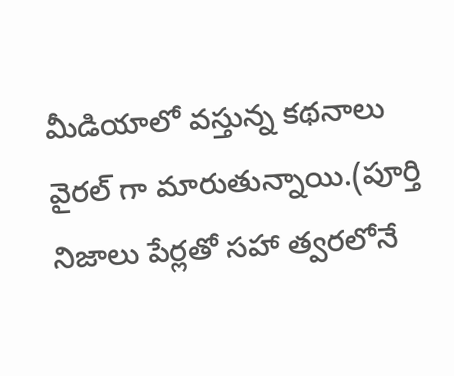మీడియాలో వస్తున్న కథనాలు వైరల్ గా మారుతున్నాయి.(పూర్తి నిజాలు పేర్లతో సహా త్వరలోనే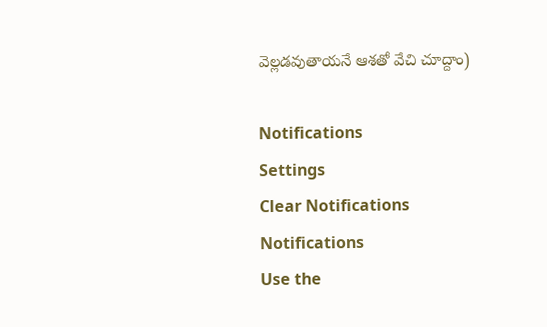వెల్లడవుతాయనే ఆశతో వేచి చూద్దాం)

Notifications
Settings
Clear Notifications
Notifications
Use the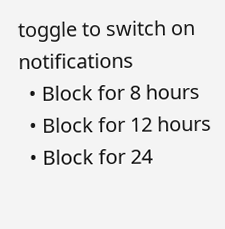toggle to switch on notifications
  • Block for 8 hours
  • Block for 12 hours
  • Block for 24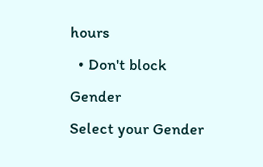hours
  • Don't block
Gender
Select your Gender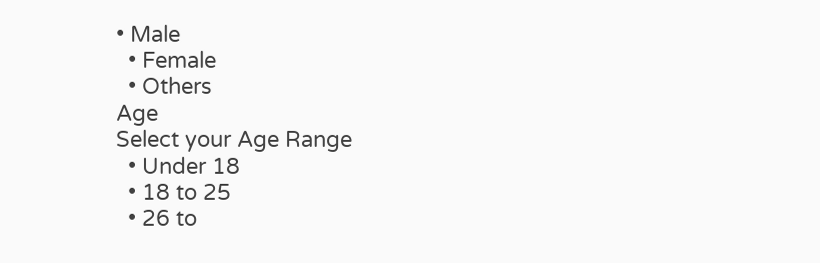• Male
  • Female
  • Others
Age
Select your Age Range
  • Under 18
  • 18 to 25
  • 26 to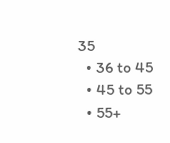35
  • 36 to 45
  • 45 to 55
  • 55+